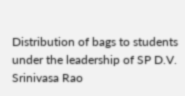Distribution of bags to students under the leadership of SP D.V. Srinivasa Rao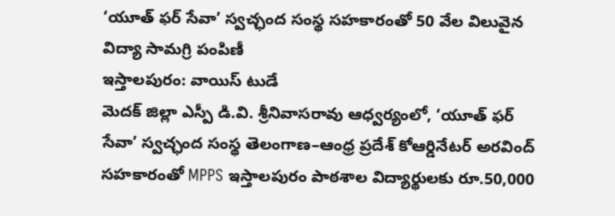‘యూత్ ఫర్ సేవా’ స్వచ్ఛంద సంస్థ సహకారంతో 50 వేల విలువైన విద్యా సామగ్రి పంపిణీ
ఇస్తాలపురం: వాయిస్ టుడే
మెదక్ జిల్లా ఎస్పీ డి.వి. శ్రీనివాసరావు ఆధ్వర్యంలో, ‘యూత్ ఫర్ సేవా’ స్వచ్ఛంద సంస్థ తెలంగాణ–ఆంధ్ర ప్రదేశ్ కోఆర్డినేటర్ అరవింద్ సహకారంతో MPPS ఇస్తాలపురం పాఠశాల విద్యార్థులకు రూ.50,000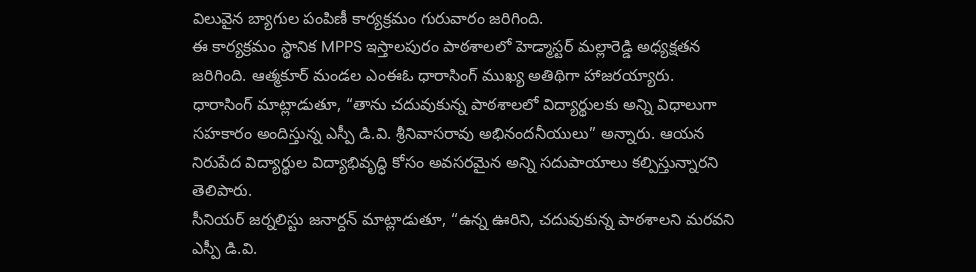విలువైన బ్యాగుల పంపిణీ కార్యక్రమం గురువారం జరిగింది.
ఈ కార్యక్రమం స్థానిక MPPS ఇస్తాలపురం పాఠశాలలో హెడ్మాస్టర్ మల్లారెడ్డి అధ్యక్షతన జరిగింది. ఆత్మకూర్ మండల ఎంఈఓ ధారాసింగ్ ముఖ్య అతిథిగా హాజరయ్యారు.
ధారాసింగ్ మాట్లాడుతూ, “తాను చదువుకున్న పాఠశాలలో విద్యార్థులకు అన్ని విధాలుగా సహకారం అందిస్తున్న ఎస్పీ డి.వి. శ్రీనివాసరావు అభినందనీయులు” అన్నారు. ఆయన నిరుపేద విద్యార్థుల విద్యాభివృద్ధి కోసం అవసరమైన అన్ని సదుపాయాలు కల్పిస్తున్నారని తెలిపారు.
సీనియర్ జర్నలిస్టు జనార్దన్ మాట్లాడుతూ, “ఉన్న ఊరిని, చదువుకున్న పాఠశాలని మరవని ఎస్పీ డి.వి.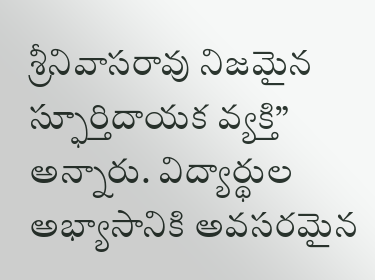శ్రీనివాసరావు నిజమైన స్ఫూర్తిదాయక వ్యక్తి” అన్నారు. విద్యార్థుల అభ్యాసానికి అవసరమైన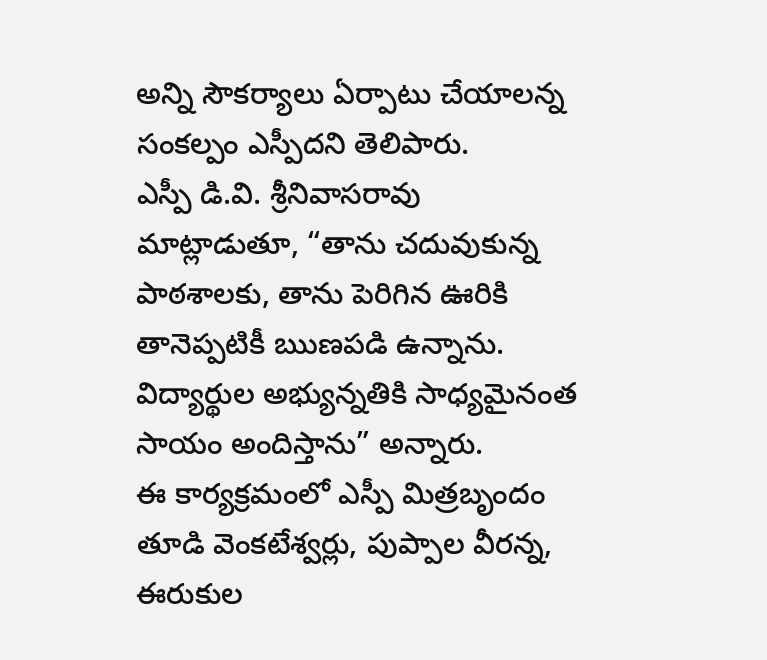అన్ని సౌకర్యాలు ఏర్పాటు చేయాలన్న సంకల్పం ఎస్పీదని తెలిపారు.
ఎస్పీ డి.వి. శ్రీనివాసరావు మాట్లాడుతూ, “తాను చదువుకున్న పాఠశాలకు, తాను పెరిగిన ఊరికి తానెప్పటికీ ఋణపడి ఉన్నాను. విద్యార్థుల అభ్యున్నతికి సాధ్యమైనంత సాయం అందిస్తాను” అన్నారు.
ఈ కార్యక్రమంలో ఎస్పీ మిత్రబృందం తూడి వెంకటేశ్వర్లు, పుప్పాల వీరన్న, ఈరుకుల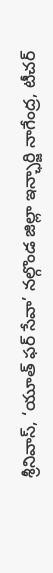శ్రీనివాస్, ‘యూత్ ఫర్ సేవా’ నల్గొండ జిల్లా ఇన్ఛార్జి నాగేంద్ర, టీచర్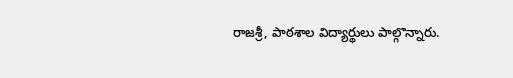రాజశ్రీ, పాఠశాల విద్యార్థులు పాల్గొన్నారు.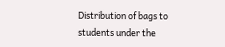Distribution of bags to students under the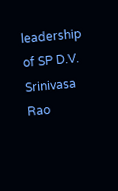leadership of SP D.V. Srinivasa Rao